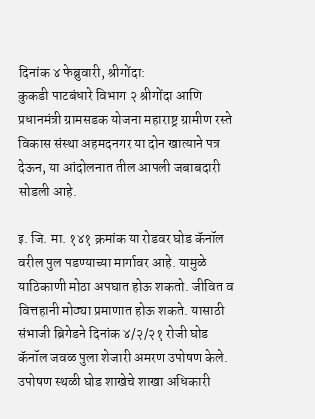दिनांक ४ फेब्रुवारी, श्रीगोंदा:
कुकडी पाटबंधारे विभाग २ श्रीगोंदा आणि प्रधानमंत्री ग्रामसडक योजना महाराष्ट्र ग्रामीण रस्ते विकास संस्था अहमदनगर या दोन खात्याने पत्र देऊन, या आंदोलनात तील आपली जबाबदारी सोडली आहे.

इ. जि. मा. १४१ क्रमांक या रोडवर घोड कॅनॉल वरील पुल पडण्याच्या मार्गावर आहे. यामुळे याठिकाणी मोठा अपघात होऊ शकतो. जीवित व वित्तहानी मोठ्या प्रमाणात होऊ शकते. यासाठी संभाजी ब्रिगेडने दिनांक ४/२/२१ रोजी घोड कॅनॉल जवळ पुला शेजारी अमरण उपोषण केले.
उपोषण स्थळी घोड शाखेचे शाखा अधिकारी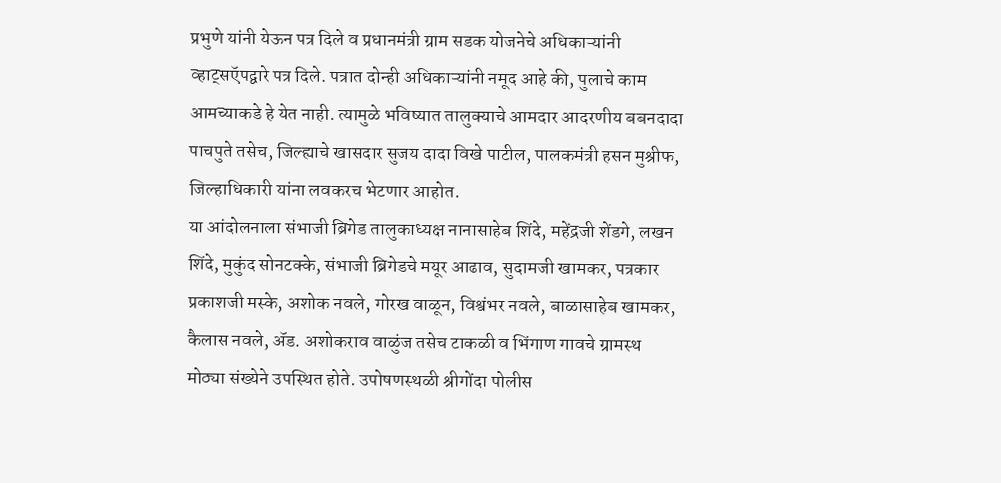प्रभुणे यांनी येऊन पत्र दिले व प्रधानमंत्री ग्राम सडक योजनेचे अधिकाऱ्यांनी व्हाट्सऍपद्वारे पत्र दिले. पत्रात दोन्ही अधिकाऱ्यांनी नमूद आहे की, पुलाचे काम आमच्याकडे हे येत नाही. त्यामुळे भविष्यात तालुक्याचे आमदार आदरणीय बबनदादा पाचपुते तसेच, जिल्ह्याचे खासदार सुजय दादा विखे पाटील, पालकमंत्री हसन मुश्रीफ, जिल्हाधिकारी यांना लवकरच भेटणार आहोत.
या आंदोलनाला संभाजी ब्रिगेड तालुकाध्यक्ष नानासाहेब शिंदे, महेंद्रजी शेंडगे, लखन शिंदे, मुकुंद सोनटक्के, संभाजी ब्रिगेडचे मयूर आढाव, सुदामजी खामकर, पत्रकार प्रकाशजी मस्के, अशोक नवले, गोरख वाळून, विश्वंभर नवले, बाळासाहेब खामकर, कैलास नवले, ॲड. अशोकराव वाळुंज तसेच टाकळी व भिंगाण गावचे ग्रामस्थ मोठ्या संख्येने उपस्थित होते. उपोषणस्थळी श्रीगोंदा पोलीस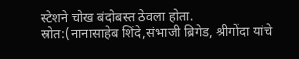स्टेशने चोख बंदोबस्त ठेवला होता.
स्रोत:(नानासाहेब शिंदे,संभाजी ब्रिगेड, श्रीगोंदा यांचे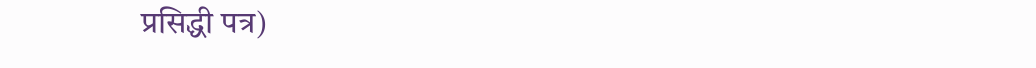प्रसिद्धी पत्र)